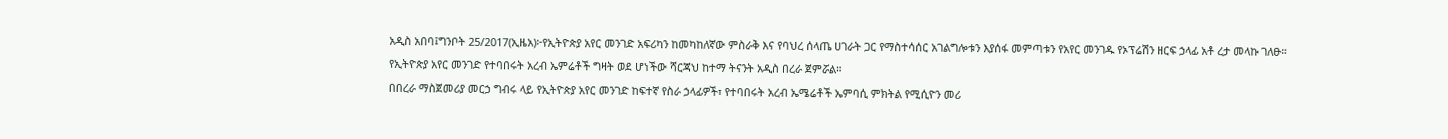አዲስ አበባ፤ግንቦት 25/2017(ኢዜአ)፦የኢትዮጵያ አየር መንገድ አፍሪካን ከመካከለኛው ምስራቅ እና የባህረ ሰላጤ ሀገራት ጋር የማስተሳሰር አገልግሎቱን እያሰፋ መምጣቱን የአየር መንገዱ የኦፕሬሽን ዘርፍ ኃላፊ አቶ ረታ መላኩ ገለፁ።
የኢትዮጵያ አየር መንገድ የተባበሩት አረብ ኤምሬቶች ግዛት ወደ ሆነችው ሻርጃህ ከተማ ትናንት አዲስ በረራ ጀምሯል።
በበረራ ማስጀመሪያ መርኃ ግብሩ ላይ የኢትዮጵያ አየር መንገድ ከፍተኛ የስራ ኃላፊዎች፣ የተባበሩት አረብ ኤሜሬቶች ኤምባሲ ምክትል የሚሲዮን መሪ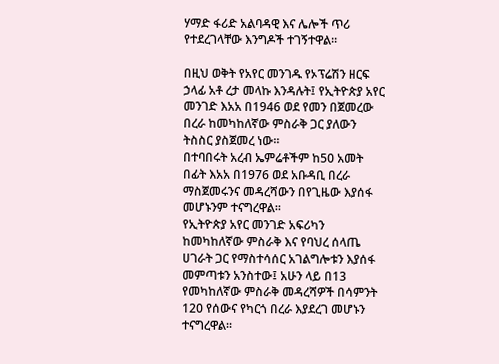ሃማድ ፋሪድ አልባዳዊ እና ሌሎች ጥሪ የተደረገላቸው እንግዶች ተገኝተዋል።

በዚህ ወቅት የአየር መንገዱ የኦፕሬሽን ዘርፍ ኃላፊ አቶ ረታ መላኩ እንዳሉት፤ የኢትዮጵያ አየር መንገድ እአአ በ1946 ወደ የመን በጀመረው በረራ ከመካከለኛው ምስራቅ ጋር ያለውን ትስስር ያስጀመረ ነው።
በተባበሩት አረብ ኤምሬቶችም ከ50 አመት በፊት እአአ በ1976 ወደ አቡዳቢ በረራ ማስጀመሩንና መዳረሻውን በየጊዜው እያሰፋ መሆኑንም ተናግረዋል።
የኢትዮጵያ አየር መንገድ አፍሪካን ከመካከለኛው ምስራቅ እና የባህረ ሰላጤ ሀገራት ጋር የማስተሳሰር አገልግሎቱን እያሰፋ መምጣቱን አንስተው፤ አሁን ላይ በ13 የመካከለኛው ምስራቅ መዳረሻዎች በሳምንት 120 የሰውና የካርጎ በረራ እያደረገ መሆኑን ተናግረዋል።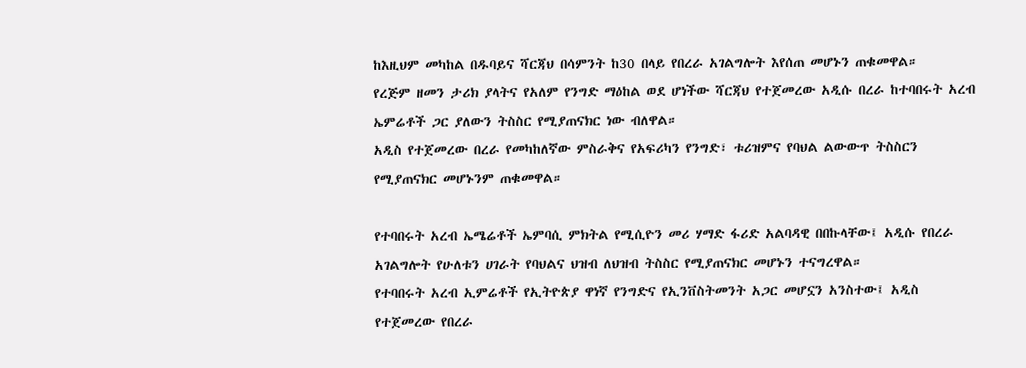ከእዚህም መካከል በዱባይና ሻርጃህ በሳምንት ከ30 በላይ የበረራ አገልግሎት እየሰጠ መሆኑን ጠቁመዋል።
የረጅም ዘመን ታሪክ ያላትና የአለም የንግድ ማዕከል ወደ ሆነችው ሻርጃህ የተጀመረው አዲሱ በረራ ከተባበሩት አረብ ኤምሬቶች ጋር ያለውን ትስስር የሚያጠናክር ነው ብለዋል።
አዲስ የተጀመረው በረራ የመካከለኛው ምስራቅና የአፍሪካን የንግድ፣ ቱሪዝምና የባህል ልውውጥ ትስስርን የሚያጠናክር መሆኑንም ጠቁመዋል።

የተባበሩት አረብ ኤሜሬቶች ኤምባሲ ምክትል የሚሲዮን መሪ ሃማድ ፋሪድ አልባዳዊ በበኩላቸው፤ አዲሱ የበረራ አገልግሎት የሁለቱን ሀገራት የባህልና ህዝብ ለህዝብ ትስስር የሚያጠናክር መሆኑን ተናግረዋል።
የተባበሩት አረብ ኢምሬቶች የኢትዮጵያ ዋነኛ የንግድና የኢንቨስትመንት አጋር መሆኗን አንስተው፤ አዲስ የተጀመረው የበረራ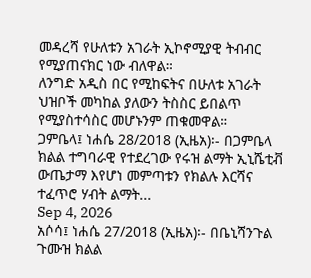መዳረሻ የሁለቱን አገራት ኢኮኖሚያዊ ትብብር የሚያጠናክር ነው ብለዋል።
ለንግድ አዲስ በር የሚከፍትና በሁለቱ አገራት ህዝቦች መካከል ያለውን ትስስር ይበልጥ የሚያስተሳስር መሆኑንም ጠቁመዋል።
ጋምቤላ፤ ነሐሴ 28/2018 (ኢዜአ)፡- በጋምቤላ ክልል ተግባራዊ የተደረገው የሩዝ ልማት ኢኒሼቲቭ ውጤታማ እየሆነ መምጣቱን የክልሉ እርሻና ተፈጥሮ ሃብት ልማት...
Sep 4, 2026
አሶሳ፤ ነሐሴ 27/2018 (ኢዜአ)፡- በቤኒሻንጉል ጉሙዝ ክልል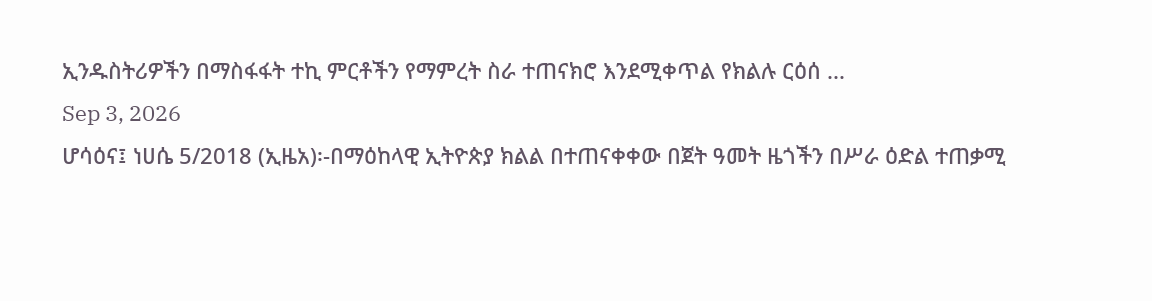ኢንዱስትሪዎችን በማስፋፋት ተኪ ምርቶችን የማምረት ስራ ተጠናክሮ እንደሚቀጥል የክልሉ ርዕሰ ...
Sep 3, 2026
ሆሳዕና፤ ነሀሴ 5/2018 (ኢዜአ)፡-በማዕከላዊ ኢትዮጵያ ክልል በተጠናቀቀው በጀት ዓመት ዜጎችን በሥራ ዕድል ተጠቃሚ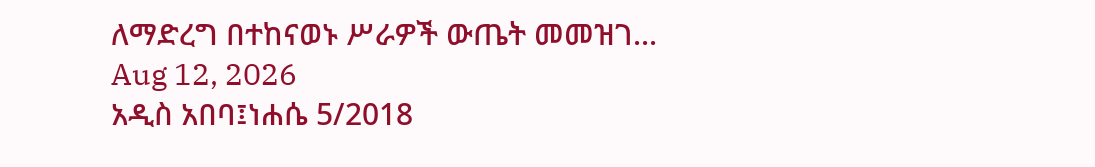ለማድረግ በተከናወኑ ሥራዎች ውጤት መመዝገ...
Aug 12, 2026
አዲስ አበባ፤ነሐሴ 5/2018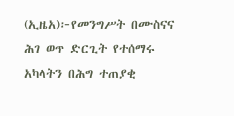(ኢዜአ)፦የመንግሥት በሙስናና ሕገ ወጥ ድርጊት የተሰማሩ አካላትን በሕግ ተጠያቂ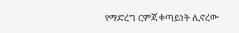የማድረግ ርምጃ ቀጣይነት ሊኖረው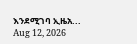እንደሚገባ ኢዜአ...
Aug 12, 2026